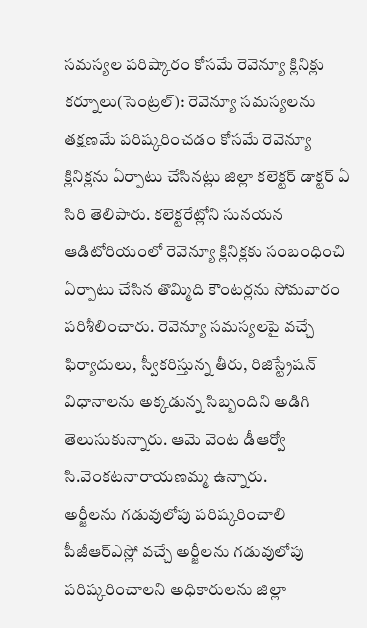సమస్యల పరిష్కారం కోసమే రెవెన్యూ క్లినిక్లు
కర్నూలు(సెంట్రల్): రెవెన్యూ సమస్యలను తక్షణమే పరిష్కరించడం కోసమే రెవెన్యూ క్లినిక్లను ఏర్పాటు చేసినట్లు జిల్లా కలెక్టర్ డాక్టర్ ఏ సిరి తెలిపారు. కలెక్టరేట్లోని సునయన ఆడిటోరియంలో రెవెన్యూ క్లినిక్లకు సంబంధించి ఏర్పాటు చేసిన తొమ్మిది కౌంటర్లను సోమవారం పరిశీలించారు. రెవెన్యూ సమస్యలపై వచ్చే ఫిర్యాదులు, స్వీకరిస్తున్న తీరు, రిజిస్ట్రేషన్ విధానాలను అక్కడున్న సిబ్బందిని అడిగి తెలుసుకున్నారు. ఆమె వెంట డీఆర్వో సి.వెంకటనారాయణమ్మ ఉన్నారు.
అర్జీలను గడువులోపు పరిష్కరించాలి
పీజీఆర్ఎస్లో వచ్చే అర్జీలను గడువులోపు పరిష్కరించాలని అధికారులను జిల్లా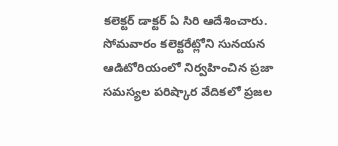కలెక్టర్ డాక్టర్ ఏ సిరి ఆదేశించారు. సోమవారం కలెక్టరేట్లోని సునయన ఆడిటోరియంలో నిర్వహించిన ప్రజా సమస్యల పరిష్కార వేదికలో ప్రజల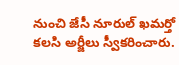నుంచి జేసీ నూరుల్ ఖమర్తో కలసి అర్జీలు స్వీకరించారు.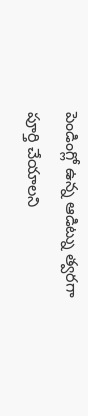పెండింగ్లో ఉన్న ఆడిట్ను త్వరగా పూర్తి చేయాలని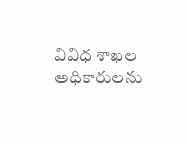వివిధ శాఖల అధికారులను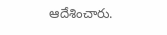ఆదేశించారు.